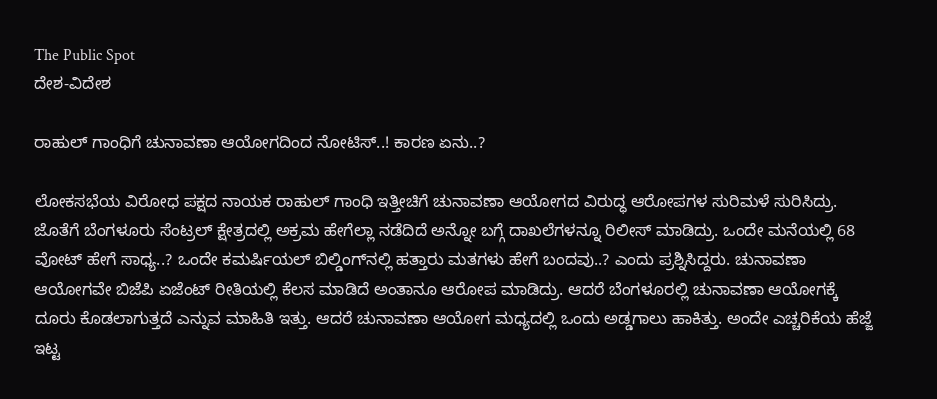The Public Spot
ದೇಶ-ವಿದೇಶ

ರಾಹುಲ್‌ ಗಾಂಧಿಗೆ ಚುನಾವಣಾ ಆಯೋಗದಿಂದ ನೋಟಿಸ್‌..! ಕಾರಣ ಏನು..?

ಲೋಕಸಭೆಯ ವಿರೋಧ ಪಕ್ಷದ ನಾಯಕ ರಾಹುಲ್ ಗಾಂಧಿ ಇತ್ತೀಚಿಗೆ ಚುನಾವಣಾ ಆಯೋಗದ ವಿರುದ್ಧ ಆರೋಪಗಳ ಸುರಿಮಳೆ ಸುರಿಸಿದ್ರು. ಜೊತೆಗೆ ಬೆಂಗಳೂರು ಸೆಂಟ್ರಲ್‌ ಕ್ಷೇತ್ರದಲ್ಲಿ ಅಕ್ರಮ ಹೇಗೆಲ್ಲಾ ನಡೆದಿದೆ ಅನ್ನೋ ಬಗ್ಗೆ ದಾಖಲೆಗಳನ್ನೂ ರಿಲೀಸ್‌ ಮಾಡಿದ್ರು. ಒಂದೇ ಮನೆಯಲ್ಲಿ 68 ವೋಟ್‌‌ ಹೇಗೆ ಸಾಧ್ಯ..? ಒಂದೇ ಕಮರ್ಷಿಯಲ್‌ ಬಿಲ್ಡಿಂಗ್‌ನಲ್ಲಿ ಹತ್ತಾರು ಮತಗಳು ಹೇಗೆ ಬಂದವು..? ಎಂದು ಪ್ರಶ್ನಿಸಿದ್ದರು. ಚುನಾವಣಾ ಆಯೋಗವೇ ಬಿಜೆಪಿ ಏಜೆಂಟ್‌ ರೀತಿಯಲ್ಲಿ ಕೆಲಸ ಮಾಡಿದೆ ಅಂತಾನೂ ಆರೋಪ ಮಾಡಿದ್ರು. ಆದರೆ ಬೆಂಗಳೂರಲ್ಲಿ ಚುನಾವಣಾ ಆಯೋಗಕ್ಕೆ ದೂರು ಕೊಡಲಾಗುತ್ತದೆ ಎನ್ನುವ ಮಾಹಿತಿ ಇತ್ತು. ಆದರೆ ಚುನಾವಣಾ ಆಯೋಗ ಮಧ್ಯದಲ್ಲಿ ಒಂದು ಅಡ್ಡಗಾಲು ಹಾಕಿತ್ತು. ಅಂದೇ ಎಚ್ಚರಿಕೆಯ ಹೆಜ್ಜೆ ಇಟ್ಟ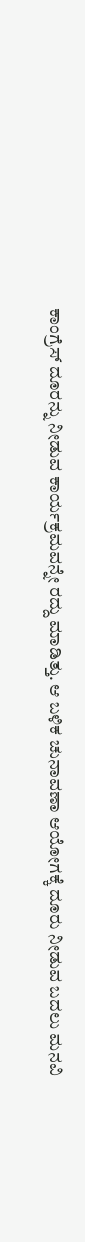ಕಾಂಗ್ರೆಸ್‌ ದೂರನ್ನು ನೀಡುವ ಕಾರ್ಯಕ್ರಮವನ್ನೇ ರದ್ದು ಮಾಡಿತ್ತು. ಆ ಬಳಿಕ ಚುನಾವಣಾ ಆಯೋಗಕ್ಕೆ ದೂರು ನೀಡುವ ಬದಲು ಮನವಿ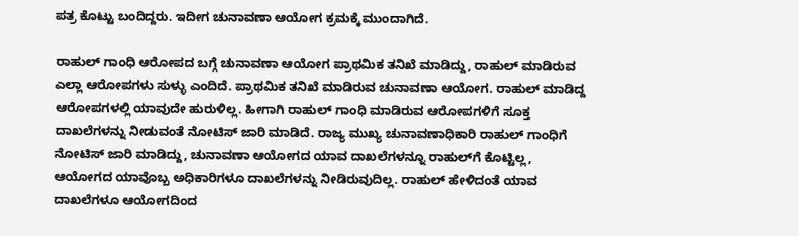ಪತ್ರ ಕೊಟ್ಟು ಬಂದಿದ್ದರು. ಇದೀಗ ಚುನಾವಣಾ ಆಯೋಗ ಕ್ರಮಕ್ಕೆ ಮುಂದಾಗಿದೆ.

ರಾಹುಲ್‌ ಗಾಂಧಿ ಆರೋಪದ ಬಗ್ಗೆ ಚುನಾವಣಾ ಆಯೋಗ ಪ್ರಾಥಮಿಕ ತನಿಖೆ ಮಾಡಿದ್ದು, ರಾಹುಲ್‌ ಮಾಡಿರುವ ಎಲ್ಲಾ ಆರೋಪಗಳು ಸುಳ್ಳು ಎಂದಿದೆ. ಪ್ರಾಥಮಿಕ ತನಿಖೆ ಮಾಡಿರುವ ಚುನಾವಣಾ ಆಯೋಗ. ರಾಹುಲ್ ಮಾಡಿದ್ದ ಆರೋಪಗಳಲ್ಲಿ ಯಾವುದೇ ಹುರುಳಿಲ್ಲ. ಹೀಗಾಗಿ ರಾಹುಲ್‌ ಗಾಂಧಿ ಮಾಡಿರುವ ಆರೋಪಗಳಿಗೆ ಸೂಕ್ತ ದಾಖಲೆಗಳನ್ನು ನೀಡುವಂತೆ ನೋಟಿಸ್‌ ಜಾರಿ ಮಾಡಿದೆ. ರಾಜ್ಯ ಮುಖ್ಯ ಚುನಾವಣಾಧಿಕಾರಿ ರಾಹುಲ್ ಗಾಂಧಿಗೆ ನೋಟಿಸ್ ಜಾರಿ ಮಾಡಿದ್ದು, ಚುನಾವಣಾ ಆಯೋಗದ ಯಾವ ದಾಖಲೆಗಳನ್ನೂ ರಾಹುಲ್‌ಗೆ ಕೊಟ್ಟಿಲ್ಲ, ಆಯೋಗದ ಯಾವೊಬ್ಬ ಅಧಿಕಾರಿಗಳೂ ದಾಖಲೆಗಳನ್ನು ನೀಡಿರುವುದಿಲ್ಲ. ರಾಹುಲ್ ಹೇಳಿದಂತೆ ಯಾವ ದಾಖಲೆಗಳೂ ಆಯೋಗದಿಂದ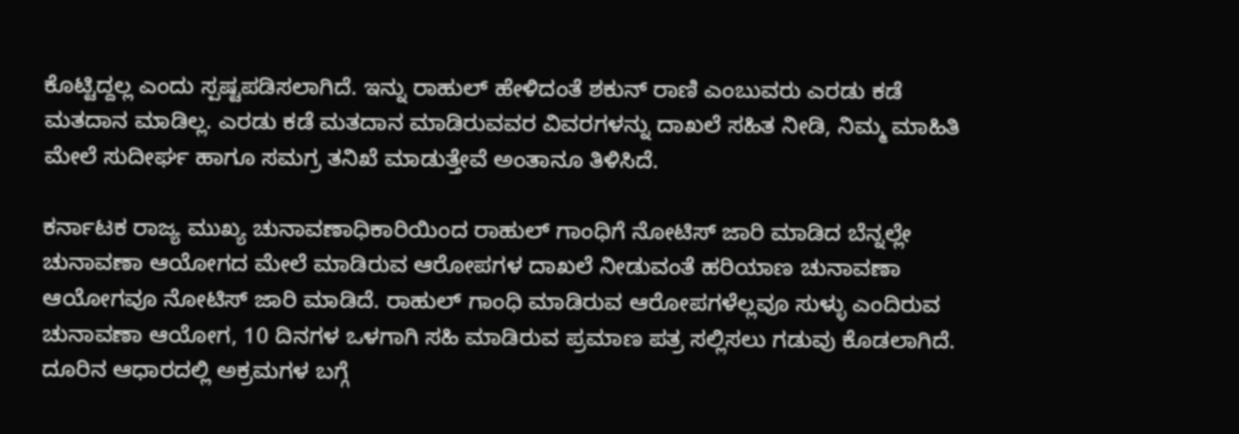ಕೊಟ್ಟಿದ್ದಲ್ಲ ಎಂದು ಸ್ಪಷ್ಟಪಡಿಸಲಾಗಿದೆ. ಇನ್ನು ರಾಹುಲ್ ಹೇಳಿದಂತೆ ಶಕುನ್ ರಾಣಿ ಎಂಬುವರು ಎರಡು ಕಡೆ ಮತದಾನ ಮಾಡಿಲ್ಲ. ಎರಡು ಕಡೆ ಮತದಾನ ಮಾಡಿರುವವರ ವಿವರಗಳನ್ನು ದಾಖಲೆ ಸಹಿತ ನೀಡಿ, ನಿಮ್ಮ ಮಾಹಿತಿ ಮೇಲೆ ಸುದೀರ್ಘ ಹಾಗೂ ಸಮಗ್ರ ತನಿಖೆ ಮಾಡುತ್ತೇವೆ ಅಂತಾನೂ ತಿಳಿಸಿದೆ.

ಕರ್ನಾಟಕ ರಾಜ್ಯ ಮುಖ್ಯ ಚುನಾವಣಾಧಿಕಾರಿಯಿಂದ ರಾಹುಲ್ ಗಾಂಧಿಗೆ ನೋಟಿಸ್ ಜಾರಿ ಮಾಡಿದ ಬೆನ್ನಲ್ಲೇ ಚುನಾವಣಾ ಆಯೋಗದ ಮೇಲೆ ಮಾಡಿರುವ ಆರೋಪಗಳ ದಾಖಲೆ ನೀಡುವಂತೆ ಹರಿಯಾಣ ಚುನಾವಣಾ ಆಯೋಗವೂ ನೋಟಿಸ್‌ ಜಾರಿ ಮಾಡಿದೆ. ರಾಹುಲ್ ಗಾಂಧಿ ಮಾಡಿರುವ ಆರೋಪಗಳೆಲ್ಲವೂ ಸುಳ್ಳು ಎಂದಿರುವ ಚುನಾವಣಾ ಆಯೋಗ, 10 ದಿನಗಳ ಒಳಗಾಗಿ ಸಹಿ ಮಾಡಿರುವ ಪ್ರಮಾಣ ಪತ್ರ ಸಲ್ಲಿಸಲು ಗಡುವು ಕೊಡಲಾಗಿದೆ. ದೂರಿನ ಆಧಾರದಲ್ಲಿ ಅಕ್ರಮಗಳ ಬಗ್ಗೆ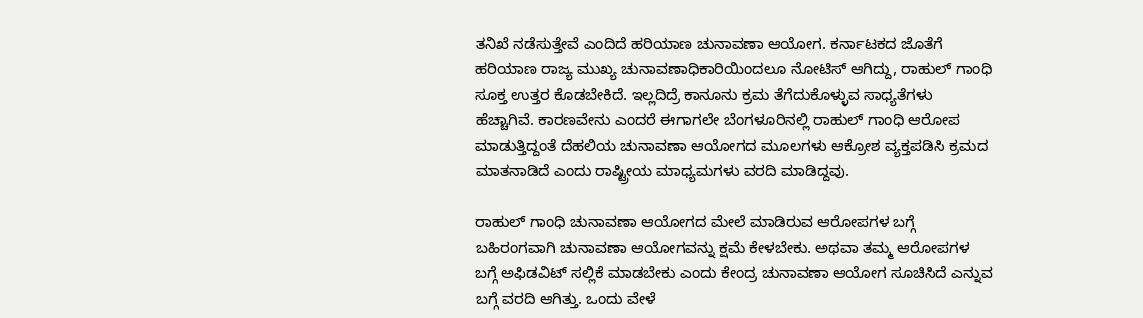ತನಿಖೆ ನಡೆಸುತ್ತೇವೆ ಎಂದಿದೆ ಹರಿಯಾಣ ಚುನಾವಣಾ ಆಯೋಗ. ಕರ್ನಾಟಕದ ಜೊತೆಗೆ ಹರಿಯಾಣ ರಾಜ್ಯ ಮುಖ್ಯ ಚುನಾವಣಾಧಿಕಾರಿಯಿಂದಲೂ ನೋಟಿಸ್ ಆಗಿದ್ದು, ರಾಹುಲ್‌ ಗಾಂಧಿ ಸೂಕ್ತ ಉತ್ತರ ಕೊಡಬೇಕಿದೆ. ಇಲ್ಲದಿದ್ರೆ ಕಾನೂನು ಕ್ರಮ ತೆಗೆದುಕೊಳ್ಳುವ ಸಾಧ್ಯತೆಗಳು ಹೆಚ್ಚಾಗಿವೆ. ಕಾರಣವೇನು ಎಂದರೆ ಈಗಾಗಲೇ ಬೆಂಗಳೂರಿನಲ್ಲಿ ರಾಹುಲ್‌ ಗಾಂಧಿ ಆರೋಪ ಮಾಡುತ್ತಿದ್ದಂತೆ ದೆಹಲಿಯ ಚುನಾವಣಾ ಆಯೋಗದ ಮೂಲಗಳು ಆಕ್ರೋಶ ವ್ಯಕ್ತಪಡಿಸಿ ಕ್ರಮದ ಮಾತನಾಡಿದೆ ಎಂದು ರಾಷ್ಟ್ರೀಯ ಮಾಧ್ಯಮಗಳು ವರದಿ ಮಾಡಿದ್ದವು.

ರಾಹುಲ್‌ ಗಾಂಧಿ ಚುನಾವಣಾ ಆಯೋಗದ ಮೇಲೆ ಮಾಡಿರುವ ಆರೋಪಗಳ ಬಗ್ಗೆ ಬಹಿರಂಗವಾಗಿ ಚುನಾವಣಾ ಆಯೋಗವನ್ನು ಕ್ಷಮೆ ಕೇಳಬೇಕು. ಅಥವಾ ತಮ್ಮ ಆರೋಪಗಳ ಬಗ್ಗೆ ಅಫಿಡವಿಟ್‌ ಸಲ್ಲಿಕೆ ಮಾಡಬೇಕು ಎಂದು ಕೇಂದ್ರ ಚುನಾವಣಾ ಆಯೋಗ ಸೂಚಿಸಿದೆ ಎನ್ನುವ ಬಗ್ಗೆ ವರದಿ ಆಗಿತ್ತು. ಒಂದು ವೇಳೆ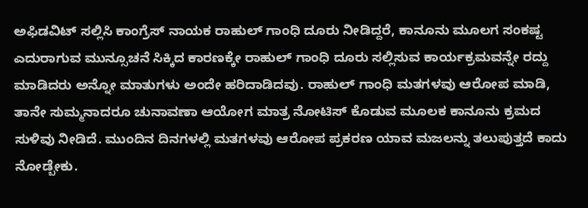ಅಫಿಡವಿಟ್‌ ಸಲ್ಲಿಸಿ ಕಾಂಗ್ರೆಸ್‌ ನಾಯಕ ರಾಹುಲ್‌ ಗಾಂಧಿ ದೂರು ನೀಡಿದ್ದರೆ, ಕಾನೂನು ಮೂಲಗ ಸಂಕಷ್ಟ ಎದುರಾಗುವ ಮುನ್ಸೂಚನೆ ಸಿಕ್ಕಿದ ಕಾರಣಕ್ಕೇ ರಾಹುಲ್‌ ಗಾಂಧಿ ದೂರು ಸಲ್ಲಿಸುವ ಕಾರ್ಯಕ್ರಮವನ್ನೇ ರದ್ದು ಮಾಡಿದರು ಅನ್ನೋ ಮಾತುಗಳು ಅಂದೇ ಹರಿದಾಡಿದವು. ರಾಹುಲ್‌ ಗಾಂಧಿ ಮತಗಳವು ಆರೋಪ ಮಾಡಿ, ತಾನೇ ಸುಮ್ಮನಾದರೂ ಚುನಾವಣಾ ಆಯೋಗ ಮಾತ್ರ ನೋಟಿಸ್‌ ಕೊಡುವ ಮೂಲಕ ಕಾನೂನು ಕ್ರಮದ ಸುಳಿವು ನೀಡಿದೆ. ಮುಂದಿನ ದಿನಗಳಲ್ಲಿ ಮತಗಳವು ಆರೋಪ ಪ್ರಕರಣ ಯಾವ ಮಜಲನ್ನು ತಲುಪುತ್ತದೆ ಕಾದು ನೋಡ್ಬೇಕು.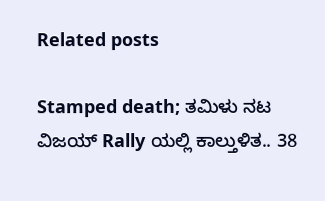Related posts

Stamped death; ತಮಿಳು ನಟ ವಿಜಯ್ Rally ಯಲ್ಲಿ ಕಾಲ್ತುಳಿತ.. 38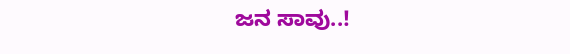ಜನ ಸಾವು..!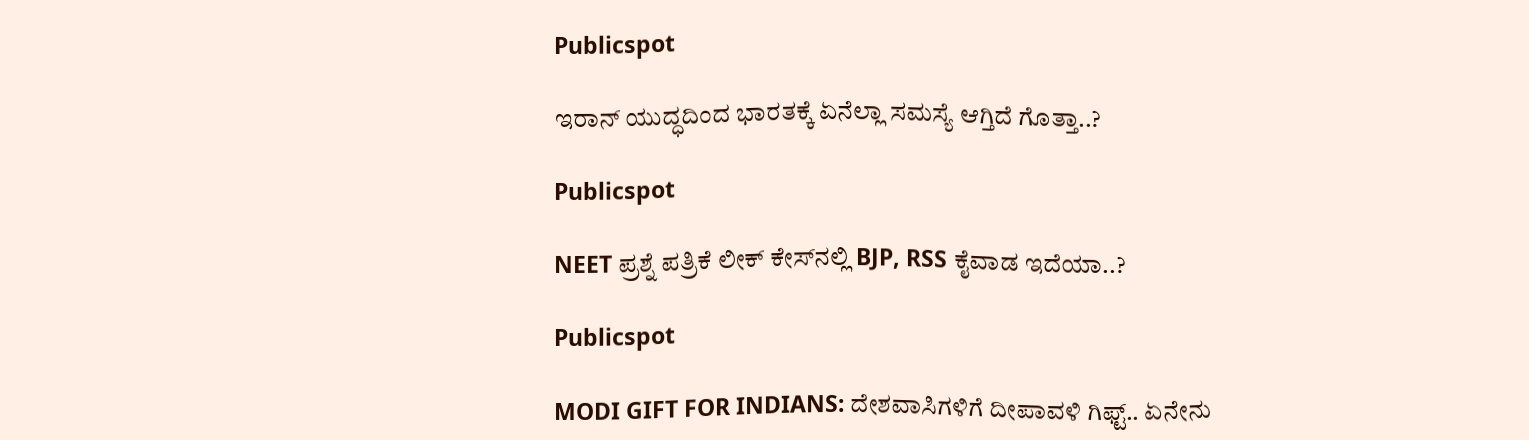Publicspot

ಇರಾನ್‌ ಯುದ್ಧದಿಂದ ಭಾರತಕ್ಕೆ ಏನೆಲ್ಲಾ ಸಮಸ್ಯೆ ಆಗ್ತಿದೆ ಗೊತ್ತಾ..?

Publicspot

NEET ಪ್ರಶ್ನೆ ಪತ್ರಿಕೆ ಲೀಕ್‌ ಕೇಸ್‌ನಲ್ಲಿ BJP, RSS ಕೈವಾಡ ಇದೆಯಾ..?

Publicspot

MODI GIFT FOR INDIANS: ದೇಶವಾಸಿಗಳಿಗೆ ದೀಪಾವಳಿ ಗಿಫ್ಟ್.. ಏನೇನು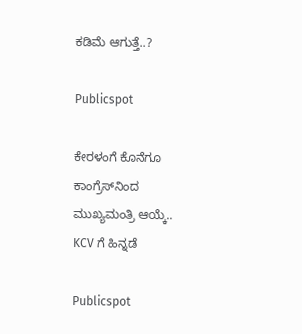ಕಡಿಮೆ ಆಗುತ್ತೆ..?

Publicspot

ಕೇರಳಂಗೆ ಕೊನೆಗೂ ಕಾಂಗ್ರೆಸ್‌ನಿಂದ ಮುಖ್ಯಮಂತ್ರಿ ಆಯ್ಕೆ.. KCV ಗೆ ಹಿನ್ನಡೆ

Publicspot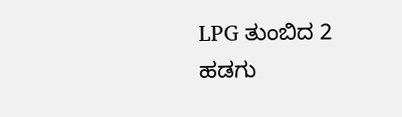LPG ತುಂಬಿದ 2 ಹಡಗು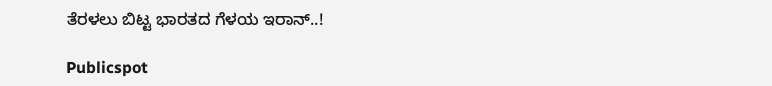ತೆರಳಲು ಬಿಟ್ಟ ಭಾರತದ ಗೆಳಯ ಇರಾನ್‌..!

Publicspot